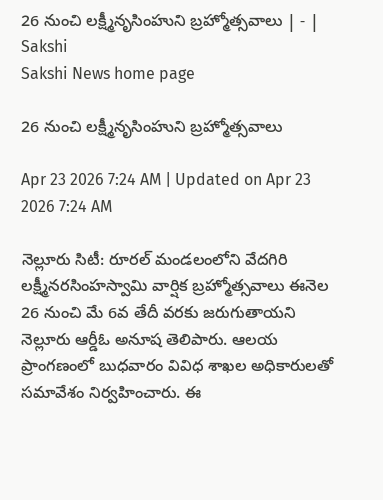26 నుంచి లక్ష్మీనృసింహుని బ్రహ్మోత్సవాలు | - | Sakshi
Sakshi News home page

26 నుంచి లక్ష్మీనృసింహుని బ్రహ్మోత్సవాలు

Apr 23 2026 7:24 AM | Updated on Apr 23 2026 7:24 AM

నెల్లూరు సిటీ: రూరల్‌ మండలంలోని వేదగిరి లక్ష్మీనరసింహస్వామి వార్షిక బ్రహ్మోత్సవాలు ఈనెల 26 నుంచి మే 6వ తేదీ వరకు జరుగుతాయని నెల్లూరు ఆర్డీఓ అనూష తెలిపారు. ఆలయ ప్రాంగణంలో బుధవారం వివిధ శాఖల అధికారులతో సమావేశం నిర్వహించారు. ఈ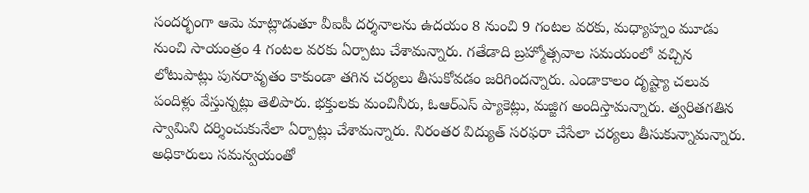సందర్భంగా ఆమె మాట్లాడుతూ వీఐపీ దర్శనాలను ఉదయం 8 నుంచి 9 గంటల వరకు, మధ్యాహ్నం మూడు నుంచి సాయంత్రం 4 గంటల వరకు ఏర్పాటు చేశామన్నారు. గతేడాది బ్రహ్మోత్సవాల సమయంలో వచ్చిన లోటుపాట్లు పునరావృతం కాకుండా తగిన చర్యలు తీసుకోవడం జరిగిందన్నారు. ఎండాకాలం దృష్ట్యా చలువ పందిళ్లు వేస్తున్నట్లు తెలిపారు. భక్తులకు మంచినీరు, ఓఆర్‌ఎస్‌ ప్యాకెట్లు, మజ్జిగ అందిస్తామన్నారు. త్వరితగతిన స్వామిని దర్శించుకునేలా ఏర్పాట్లు చేశామన్నారు. నిరంతర విద్యుత్‌ సరఫరా చేసేలా చర్యలు తీసుకున్నామన్నారు. అధికారులు సమన్వయంతో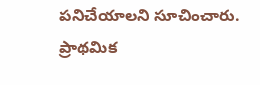పనిచేయాలని సూచించారు. ప్రాథమిక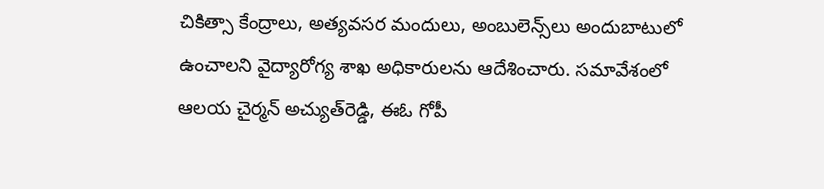చికిత్సా కేంద్రాలు, అత్యవసర మందులు, అంబులెన్స్‌లు అందుబాటులో ఉంచాలని వైద్యారోగ్య శాఖ అధికారులను ఆదేశించారు. సమావేశంలో ఆలయ చైర్మన్‌ అచ్యుత్‌రెడ్డి, ఈఓ గోపీ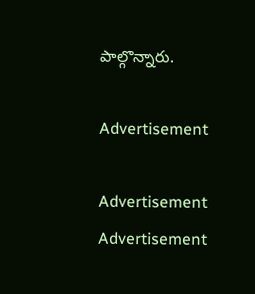పాల్గొన్నారు.

Advertisement

Advertisement
Advertisement